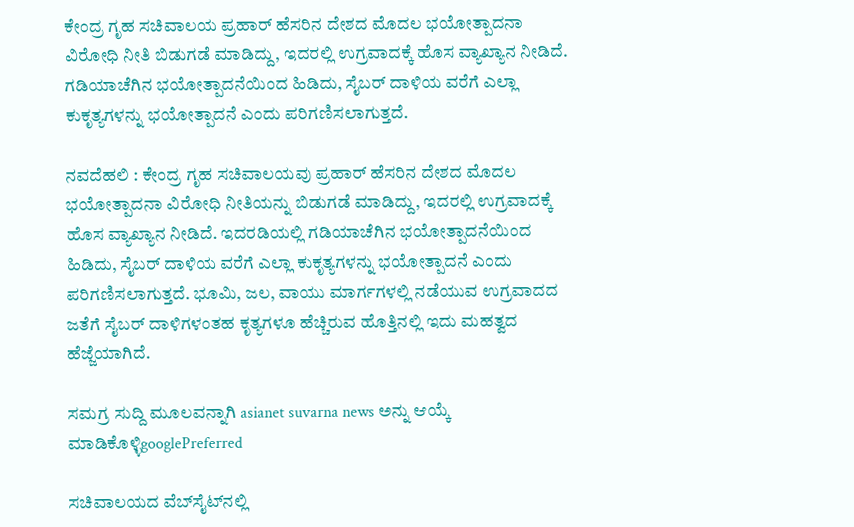ಕೇಂದ್ರ ಗೃಹ ಸಚಿವಾಲಯ ಪ್ರಹಾರ್‌ ಹೆಸರಿನ ದೇಶದ ಮೊದಲ ಭಯೋತ್ಪಾದನಾ ವಿರೋಧಿ ನೀತಿ ಬಿಡುಗಡೆ ಮಾಡಿದ್ದು, ಇದರಲ್ಲಿ ಉಗ್ರವಾದಕ್ಕೆ ಹೊಸ ವ್ಯಾಖ್ಯಾನ ನೀಡಿದೆ. ಗಡಿಯಾಚೆಗಿನ ಭಯೋತ್ಪಾದನೆಯಿಂದ ಹಿಡಿದು, ಸೈಬರ್‌ ದಾಳಿಯ ವರೆಗೆ ಎಲ್ಲಾ ಕುಕೃತ್ಯಗಳನ್ನು ಭಯೋತ್ಪಾದನೆ ಎಂದು ಪರಿಗಣಿಸಲಾಗುತ್ತದೆ.

ನವದೆಹಲಿ : ಕೇಂದ್ರ ಗೃಹ ಸಚಿವಾಲಯವು ಪ್ರಹಾರ್‌ ಹೆಸರಿನ ದೇಶದ ಮೊದಲ ಭಯೋತ್ಪಾದನಾ ವಿರೋಧಿ ನೀತಿಯನ್ನು ಬಿಡುಗಡೆ ಮಾಡಿದ್ದು, ಇದರಲ್ಲಿ ಉಗ್ರವಾದಕ್ಕೆ ಹೊಸ ವ್ಯಾಖ್ಯಾನ ನೀಡಿದೆ. ಇದರಡಿಯಲ್ಲಿ ಗಡಿಯಾಚೆಗಿನ ಭಯೋತ್ಪಾದನೆಯಿಂದ ಹಿಡಿದು, ಸೈಬರ್‌ ದಾಳಿಯ ವರೆಗೆ ಎಲ್ಲಾ ಕುಕೃತ್ಯಗಳನ್ನು ಭಯೋತ್ಪಾದನೆ ಎಂದು ಪರಿಗಣಿಸಲಾಗುತ್ತದೆ. ಭೂಮಿ, ಜಲ, ವಾಯು ಮಾರ್ಗಗಳಲ್ಲಿ ನಡೆಯುವ ಉಗ್ರವಾದದ ಜತೆಗೆ ಸೈಬರ್‌ ದಾಳಿಗಳಂತಹ ಕೃತ್ಯಗಳೂ ಹೆಚ್ಚಿರುವ ಹೊತ್ತಿನಲ್ಲಿ ಇದು ಮಹತ್ವದ ಹೆಜ್ಜೆಯಾಗಿದೆ.

ಸಮಗ್ರ ಸುದ್ದಿ ಮೂಲವನ್ನಾಗಿ asianet suvarna news ಅನ್ನು ಆಯ್ಕೆ ಮಾಡಿಕೊಳ್ಳಿgooglePreferred

ಸಚಿವಾಲಯದ ವೆಬ್‌ಸೈಟ್‌ನಲ್ಲಿ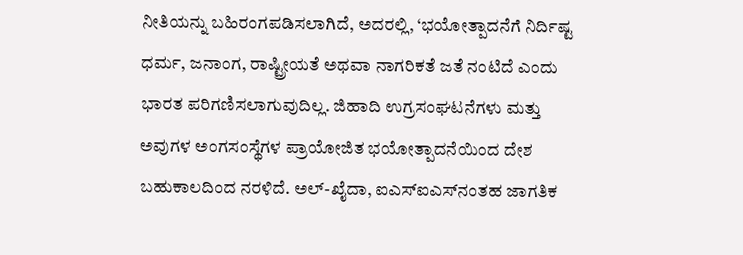ನೀತಿಯನ್ನು ಬಹಿರಂಗಪಡಿಸಲಾಗಿದೆ, ಅದರಲ್ಲಿ, ‘ಭಯೋತ್ಪಾದನೆಗೆ ನಿರ್ದಿಷ್ಟ ಧರ್ಮ, ಜನಾಂಗ, ರಾಷ್ಟ್ರೀಯತೆ ಅಥವಾ ನಾಗರಿಕತೆ ಜತೆ ನಂಟಿದೆ ಎಂದು ಭಾರತ ಪರಿಗಣಿಸಲಾಗುವುದಿಲ್ಲ. ಜಿಹಾದಿ ಉಗ್ರಸಂಘಟನೆಗಳು ಮತ್ತು ಅವುಗಳ ಅಂಗಸಂಸ್ಥೆಗಳ ಪ್ರಾಯೋಜಿತ ಭಯೋತ್ಪಾದನೆಯಿಂದ ದೇಶ ಬಹುಕಾಲದಿಂದ ನರಳಿದೆ. ಅಲ್‌-ಖೈದಾ, ಐಎಸ್‌ಐಎಸ್‌ನಂತಹ ಜಾಗತಿಕ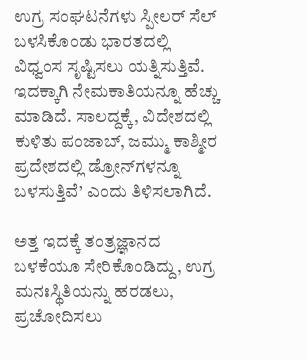ಉಗ್ರ ಸಂಘಟನೆಗಳು ಸ್ಪೀಲರ್‌ ಸೆಲ್‌ ಬಳಸಿಕೊಂಡು ಭಾರತದಲ್ಲಿ ವಿಧ್ವಂಸ ಸೃಷ್ಟಿಸಲು ಯತ್ನಿಸುತ್ತಿವೆ. ಇದಕ್ಕಾಗಿ ನೇಮಕಾತಿಯನ್ನೂ ಹೆಚ್ಚು ಮಾಡಿದೆ. ಸಾಲದ್ದಕ್ಕೆ, ವಿದೇಶದಲ್ಲಿ ಕುಳಿತು ಪಂಜಾಬ್‌, ಜಮ್ಮು ಕಾಶ್ಮೀರ ಪ್ರದೇಶದಲ್ಲಿ ಡ್ರೋನ್‌ಗಳನ್ನೂ ಬಳಸುತ್ತಿವೆ’ ಎಂದು ತಿಳಿಸಲಾಗಿದೆ.

ಅತ್ತ ಇದಕ್ಕೆ ತಂತ್ರಜ್ಞಾನದ ಬಳಕೆಯೂ ಸೇರಿಕೊಂಡಿದ್ದು, ಉಗ್ರ ಮನಃಸ್ಥಿತಿಯನ್ನು ಹರಡಲು, ಪ್ರಚೋದಿಸಲು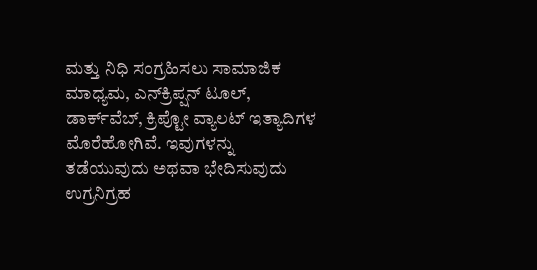ಮತ್ತು ನಿಧಿ ಸಂಗ್ರಹಿಸಲು ಸಾಮಾಜಿಕ ಮಾಧ್ಯಮ, ಎನ್‌ಕ್ರಿಪ್ಷನ್‌ ಟೂಲ್‌, ಡಾರ್ಕ್‌ವೆಬ್‌, ಕ್ರಿಪ್ಟೋ ವ್ಯಾಲಟ್‌ ಇತ್ಯಾದಿಗಳ ಮೊರೆಹೋಗಿವೆ. ಇವುಗಳನ್ನು ತಡೆಯುವುದು ಅಥವಾ ಭೇದಿಸುವುದು ಉಗ್ರನಿಗ್ರಹ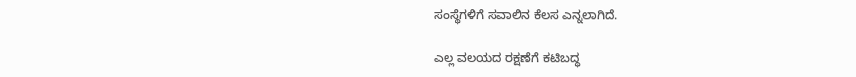ಸಂಸ್ಥೆಗಳಿಗೆ ಸವಾಲಿನ ಕೆಲಸ ಎನ್ನಲಾಗಿದೆ.

ಎಲ್ಲ ವಲಯದ ರಕ್ಷಣೆಗೆ ಕಟಿಬದ್ಧ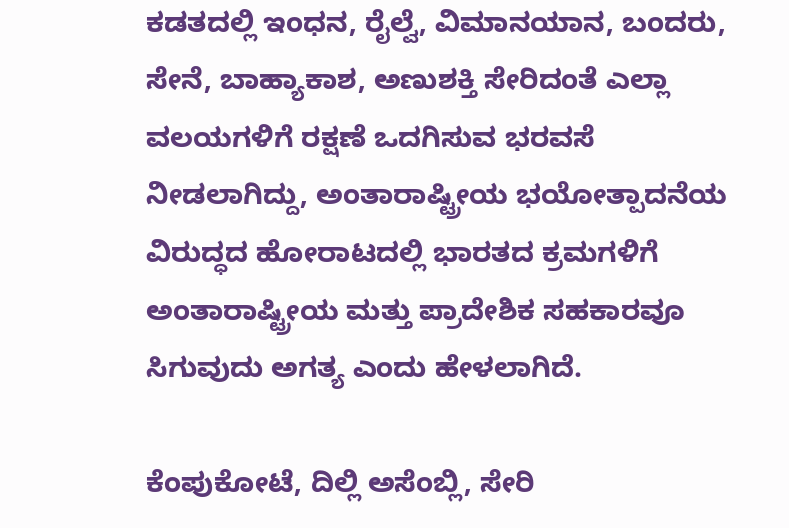ಕಡತದಲ್ಲಿ ಇಂಧನ, ರೈಲ್ವೆ, ವಿಮಾನಯಾನ, ಬಂದರು, ಸೇನೆ, ಬಾಹ್ಯಾಕಾಶ, ಅಣುಶಕ್ತಿ ಸೇರಿದಂತೆ ಎಲ್ಲಾ ವಲಯಗಳಿಗೆ ರಕ್ಷಣೆ ಒದಗಿಸುವ ಭರವಸೆ ನೀಡಲಾಗಿದ್ದು, ಅಂತಾರಾಷ್ಟ್ರೀಯ ಭಯೋತ್ಪಾದನೆಯ ವಿರುದ್ಧದ ಹೋರಾಟದಲ್ಲಿ ಭಾರತದ ಕ್ರಮಗಳಿಗೆ ಅಂತಾರಾಷ್ಟ್ರೀಯ ಮತ್ತು ಪ್ರಾದೇಶಿಕ ಸಹಕಾರವೂ ಸಿಗುವುದು ಅಗತ್ಯ ಎಂದು ಹೇಳಲಾಗಿದೆ.

ಕೆಂಪುಕೋಟೆ, ದಿಲ್ಲಿ ಅಸೆಂಬ್ಲಿ, ಸೇರಿ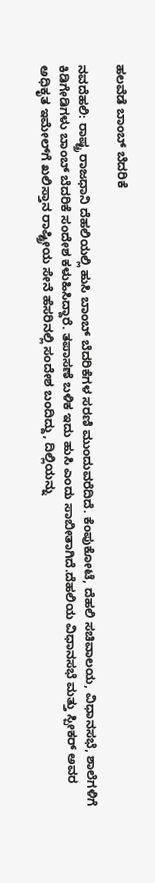ಹಲವೆಡೆ ಬಾಂಬ್‌ ಬೆದರಿಕೆ

ನವದೆಹಲಿ: ರಾಷ್ಟ್ರ ರಾಜಧಾನಿ ದೆಹಲಿಯಲ್ಲಿ ಹುಸಿ ಬಾಂಬ್ ಬೆದರಿಕೆಗಳ ಸರಣಿ ಮುಂದುವರೆದಿದೆ. ಕೆಂಪುಕೋಟೆ, ದೆಹಲಿ ಸಚಿವಾಲಯ, ವಿಧಾನಸಭೆ, ಶಾಲೆಗಳಿಗೆ ಕಿಡಿಗೇಡಿಗಳು ಬಾಂಬ್‌ ಬೆದರಿಕೆ ಸಂದೇಶ ಕಳುಹಿಸಿದ್ದಾರೆ. ತಪಾಸಣೆ ಬಳಿಕ ಇದು ಹುಸಿ ಎಂದು ಸಾಬೀತಾಗಿದೆ.ದೆಹಲಿಯ ವಿಧಾನಸಭೆ ಮತ್ತು ಸ್ಪೀಕರ್‌ ಅವರ ಅಧಿಕೃತ ಇಮೇಲ್‌ಗೆ ಖಲಿಸ್ತಾನ ರಾಷ್ಟ್ರೀಯ ಸೇನೆ ಹೆಸರಿನಲ್ಲಿ ಸಂದೇಶ ಬಂದಿದ್ದು, ದಿಲ್ಲಿಯನ್ನು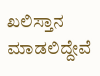ಖಲಿಸ್ತಾನ ಮಾಡಲಿದ್ದೇವೆ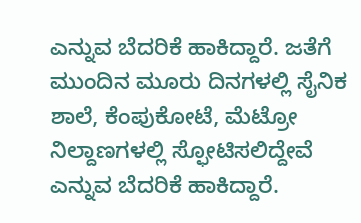ಎನ್ನುವ ಬೆದರಿಕೆ ಹಾಕಿದ್ದಾರೆ. ಜತೆಗೆ ಮುಂದಿನ ಮೂರು ದಿನಗಳಲ್ಲಿ ಸೈನಿಕ ಶಾಲೆ, ಕೆಂಪುಕೋಟೆ, ಮೆಟ್ರೋ ನಿಲ್ದಾಣಗಳಲ್ಲಿ ಸ್ಫೋಟಿಸಲಿದ್ದೇವೆ ಎನ್ನುವ ಬೆದರಿಕೆ ಹಾಕಿದ್ದಾರೆ.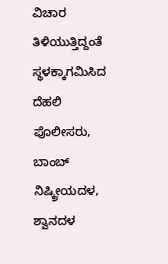ವಿಚಾರ ತಿಳಿಯುತ್ತಿದ್ದಂತೆ ಸ್ಥಳಕ್ಕಾಗಮಿಸಿದ ದೆಹಲಿ ಪೊಲೀಸರು, ಬಾಂಬ್‌ ನಿಷ್ಕ್ರೀಯದಳ, ಶ್ವಾನದಳ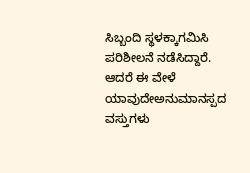ಸಿಬ್ಬಂದಿ ಸ್ಥಳಕ್ಕಾಗಮಿಸಿ ಪರಿಶೀಲನೆ ನಡೆಸಿದ್ದಾರೆ. ಆದರೆ ಈ ವೇಳೆ ಯಾವುದೇಅನುಮಾನಸ್ಪದ ವಸ್ತುಗಳು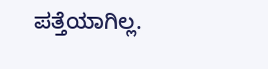ಪತ್ತೆಯಾಗಿಲ್ಲ.